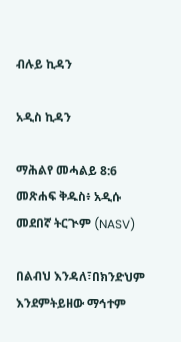ብሉይ ኪዳን

አዲስ ኪዳን

ማሕልየ መሓልይ 8:6 መጽሐፍ ቅዱስ፥ አዲሱ መደበኛ ትርጒም (NASV)

በልብህ እንዳለ፣በክንድህም እንደምትይዘው ማኅተም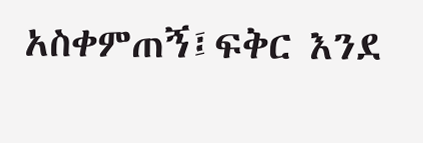አስቀምጠኝ፤ፍቅር እንደ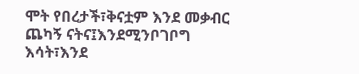ሞት የበረታች፣ቅናቷም እንደ መቃብር ጨካኝ ናትና፤እንደሚንቦገቦግ እሳት፣እንደ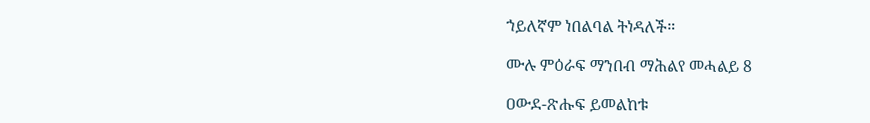ኀይለኛም ነበልባል ትነዳለች።

ሙሉ ምዕራፍ ማንበብ ማሕልየ መሓልይ 8

ዐውደ-ጽሑፍ ይመልከቱ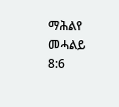ማሕልየ መሓልይ 8:6